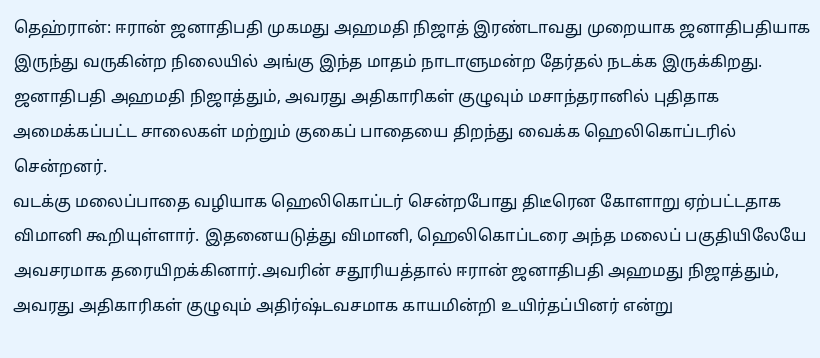தெஹ்ரான்: ஈரான் ஜனாதிபதி முகமது அஹமதி நிஜாத் இரண்டாவது முறையாக ஜனாதிபதியாக இருந்து வருகின்ற நிலையில் அங்கு இந்த மாதம் நாடாளுமன்ற தேர்தல் நடக்க இருக்கிறது. ஜனாதிபதி அஹமதி நிஜாத்தும், அவரது அதிகாரிகள் குழுவும் மசாந்தரானில் புதிதாக அமைக்கப்பட்ட சாலைகள் மற்றும் குகைப் பாதையை திறந்து வைக்க ஹெலிகொப்டரில் சென்றனர்.
வடக்கு மலைப்பாதை வழியாக ஹெலிகொப்டர் சென்றபோது திடீரென கோளாறு ஏற்பட்டதாக விமானி கூறியுள்ளார். இதனையடுத்து விமானி, ஹெலிகொப்டரை அந்த மலைப் பகுதியிலேயே அவசரமாக தரையிறக்கினார்.அவரின் சதூரியத்தால் ஈரான் ஜனாதிபதி அஹமது நிஜாத்தும், அவரது அதிகாரிகள் குழுவும் அதிர்ஷ்டவசமாக காயமின்றி உயிர்தப்பினர் என்று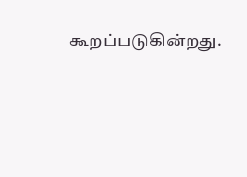கூறப்படுகின்றது.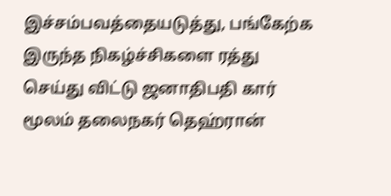இச்சம்பவத்தையடுத்து, பங்கேற்க இருந்த நிகழ்ச்சிகளை ரத்து செய்து விட்டு ஜனாதிபதி கார் மூலம் தலைநகர் தெஹ்ரான்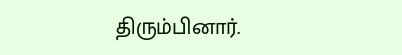திரும்பினார்.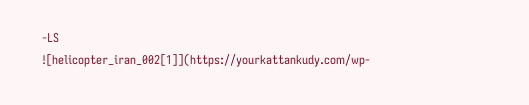-LS
![helicopter_iran_002[1]](https://yourkattankudy.com/wp-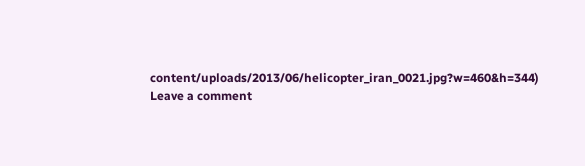content/uploads/2013/06/helicopter_iran_0021.jpg?w=460&h=344)
Leave a comment